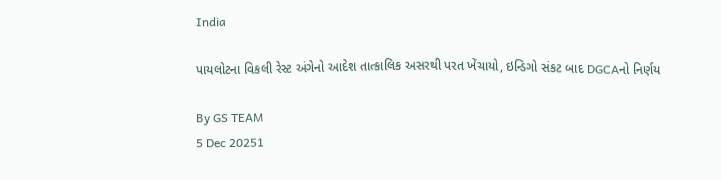India

પાયલોટના વિકલી રેસ્ટ અંગેનો આદેશ તાત્કાલિક અસરથી પરત ખેંચાયો, ઇન્ડિગો સંકટ બાદ DGCAનો નિર્ણય

By GS TEAM
5 Dec 20251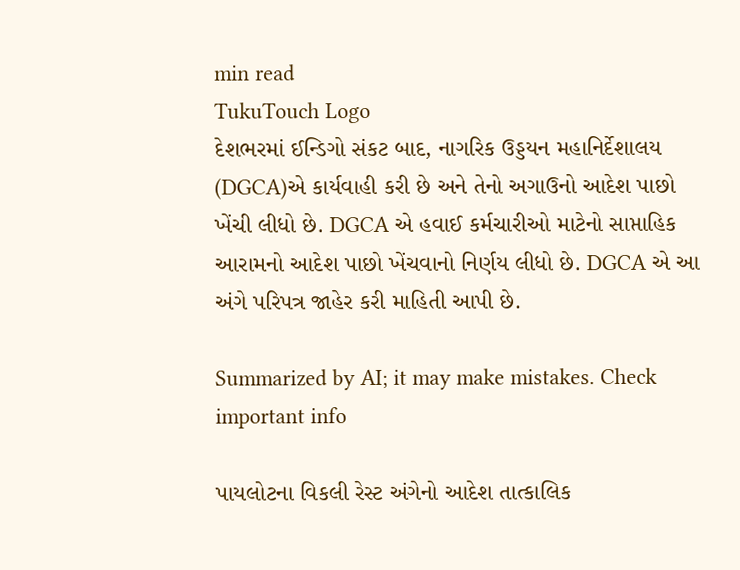min read
TukuTouch Logo
દેશભરમાં ઈન્ડિગો સંકટ બાદ, નાગરિક ઉડ્ડયન મહાનિર્દેશાલય (DGCA)એ કાર્યવાહી કરી છે અને તેનો અગાઉનો આદેશ પાછો ખેંચી લીધો છે. DGCA એ હવાઈ કર્મચારીઓ માટેનો સાપ્તાહિક આરામનો આદેશ પાછો ખેંચવાનો નિર્ણય લીધો છે. DGCA એ આ અંગે પરિપત્ર જાહેર કરી માહિતી આપી છે.

Summarized by AI; it may make mistakes. Check important info

પાયલોટના વિકલી રેસ્ટ અંગેનો આદેશ તાત્કાલિક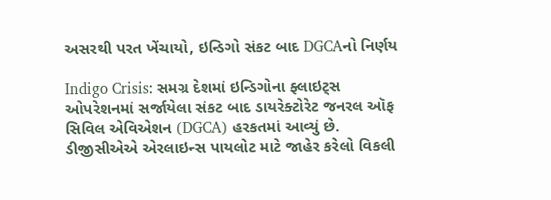અસરથી પરત ખેંચાયો, ઇન્ડિગો સંકટ બાદ DGCAનો નિર્ણય

Indigo Crisis: સમગ્ર દેશમાં ઇન્ડિગોના ફ્લાઇટ્સ ઓપરેશનમાં સર્જાયેલા સંકટ બાદ ડાયરેક્ટોરેટ જનરલ ઑફ સિવિલ એવિએશન (DGCA) હરકતમાં આવ્યું છે. ડીજીસીએએ એરલાઇન્સ પાયલોટ માટે જાહેર કરેલો વિકલી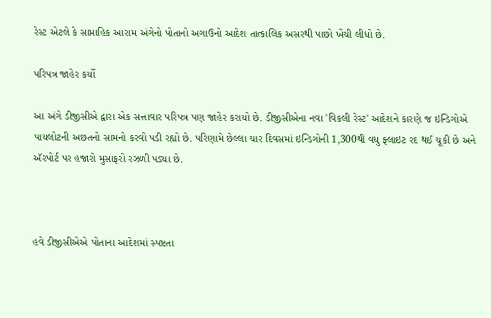રેસ્ટ એટલે કે સાપ્તાહિક આરામ અંગેનો પોતાનો અગાઉનો આદેશ તાત્કાલિક અસરથી પાછો ખેંચી લીધો છે.

પરિપત્ર જાહેર કર્યો

આ અંગે ડીજીસીએ દ્વારા એક સત્તાવાર પરિપત્ર પણ જાહેર કરાયો છે. ડીજીસીએના નવા 'વિકલી રેસ્ટ' આદેશને કારણે જ ઇન્ડિગોએ પાયલોટની અછતનો સામનો કરવો પડી રહ્યો છે. પરિણામે છેલ્લા ચાર દિવસમાં ઇન્ડિગોની 1,300થી વધુ ફ્લાઇટ રદ થઈ ચૂકી છે અને ઍરપોર્ટ પર હજારો મુસાફરો રઝળી પડ્યા છે.



હવે ડીજીસીએએ પોતાના આદેશમાં સ્પષ્ટતા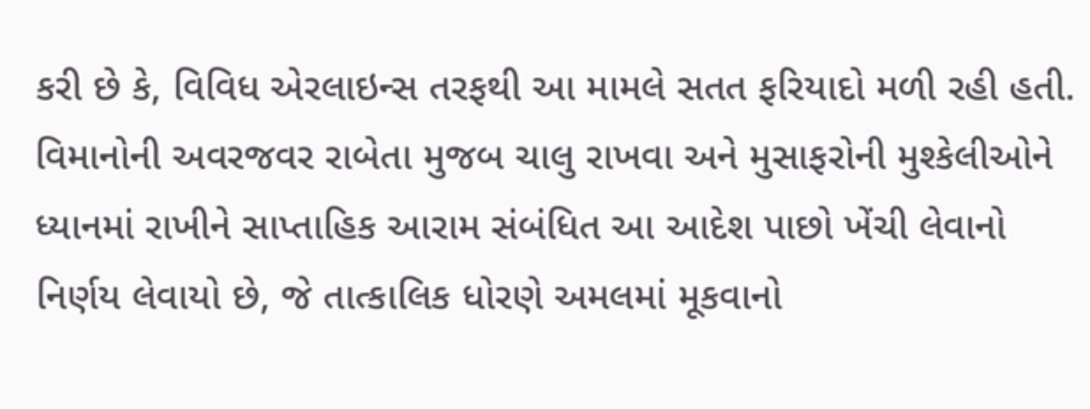કરી છે કે, વિવિધ એરલાઇન્સ તરફથી આ મામલે સતત ફરિયાદો મળી રહી હતી. વિમાનોની અવરજવર રાબેતા મુજબ ચાલુ રાખવા અને મુસાફરોની મુશ્કેલીઓને ધ્યાનમાં રાખીને સાપ્તાહિક આરામ સંબંધિત આ આદેશ પાછો ખેંચી લેવાનો નિર્ણય લેવાયો છે, જે તાત્કાલિક ધોરણે અમલમાં મૂકવાનો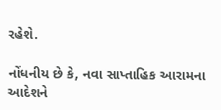રહેશે.

નોંધનીય છે કે, નવા સાપ્તાહિક આરામના આદેશને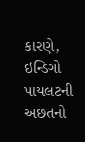કારણે, ઇન્ડિગો પાયલટની અછતનો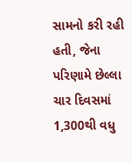સામનો કરી રહી હતી, જેના પરિણામે છેલ્લા ચાર દિવસમાં 1,300થી વધુ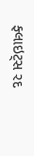ફ્લાઇટ્સ રદ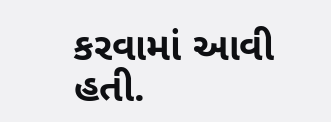કરવામાં આવી હતી.